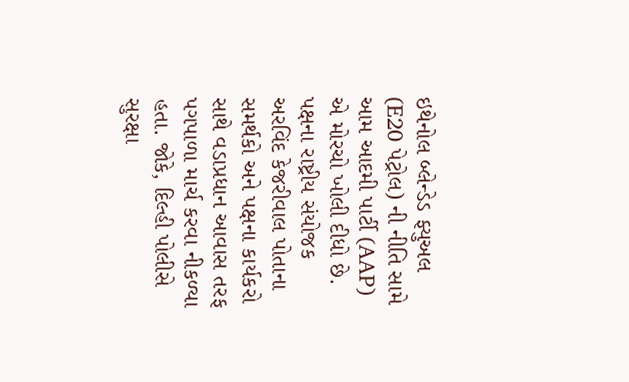ઇથેનોલ બ્લેન્ડેડ ફ્યુઅલ (E20 પેટ્રોલ) ની નીતિ સામે આમ આદમી પાર્ટી (AAP) એ મોરચો ખોલી દીધો છે. પક્ષના રાષ્ટ્રીય સંયોજક અરવિંદ કેજરીવાલ પોતાના સમર્થકો અને પક્ષના કાર્યકરો સાથે વડાપ્રધાન આવાસ તરફ પગપાળા માર્ચ કરવા નીકળ્યા હતા. જોકે, દિલ્હી પોલીસે સુરક્ષા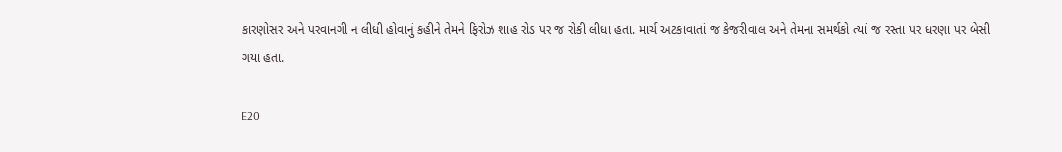કારણોસર અને પરવાનગી ન લીધી હોવાનું કહીને તેમને ફિરોઝ શાહ રોડ પર જ રોકી લીધા હતા. માર્ચ અટકાવાતાં જ કેજરીવાલ અને તેમના સમર્થકો ત્યાં જ રસ્તા પર ધરણા પર બેસી ગયા હતા.

E20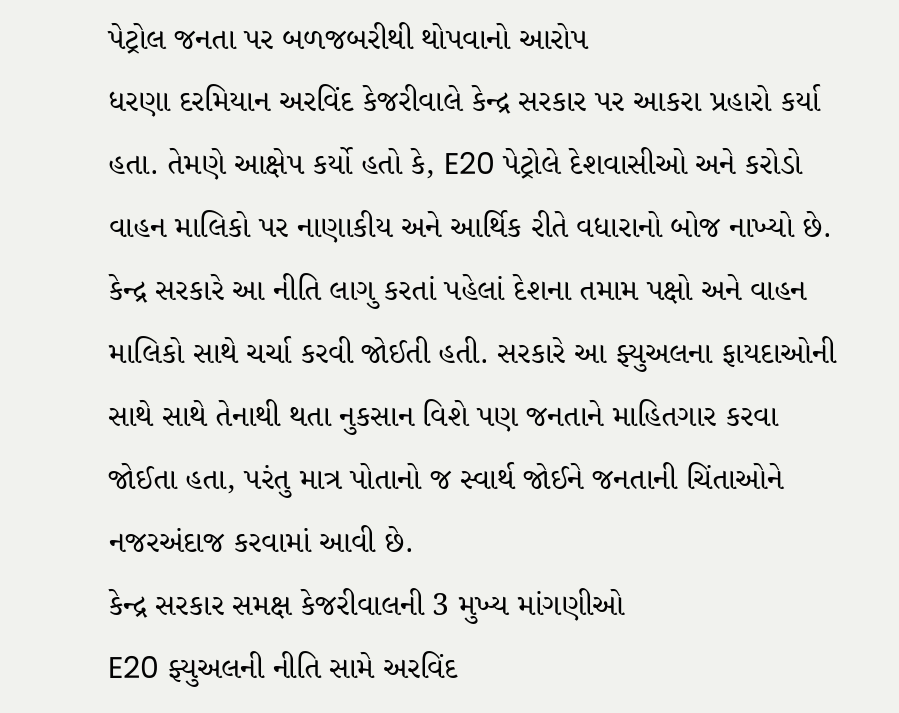પેટ્રોલ જનતા પર બળજબરીથી થોપવાનો આરોપ
ધરણા દરમિયાન અરવિંદ કેજરીવાલે કેન્દ્ર સરકાર પર આકરા પ્રહારો કર્યા હતા. તેમણે આક્ષેપ કર્યો હતો કે, E20 પેટ્રોલે દેશવાસીઓ અને કરોડો વાહન માલિકો પર નાણાકીય અને આર્થિક રીતે વધારાનો બોજ નાખ્યો છે. કેન્દ્ર સરકારે આ નીતિ લાગુ કરતાં પહેલાં દેશના તમામ પક્ષો અને વાહન માલિકો સાથે ચર્ચા કરવી જોઈતી હતી. સરકારે આ ફ્યુઅલના ફાયદાઓની સાથે સાથે તેનાથી થતા નુકસાન વિશે પણ જનતાને માહિતગાર કરવા જોઈતા હતા, પરંતુ માત્ર પોતાનો જ સ્વાર્થ જોઈને જનતાની ચિંતાઓને નજરઅંદાજ કરવામાં આવી છે.
કેન્દ્ર સરકાર સમક્ષ કેજરીવાલની 3 મુખ્ય માંગણીઓ
E20 ફ્યુઅલની નીતિ સામે અરવિંદ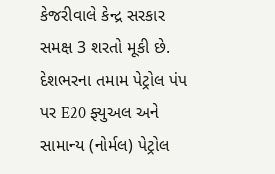કેજરીવાલે કેન્દ્ર સરકાર સમક્ષ 3 શરતો મૂકી છે. દેશભરના તમામ પેટ્રોલ પંપ પર E20 ફ્યુઅલ અને સામાન્ય (નોર્મલ) પેટ્રોલ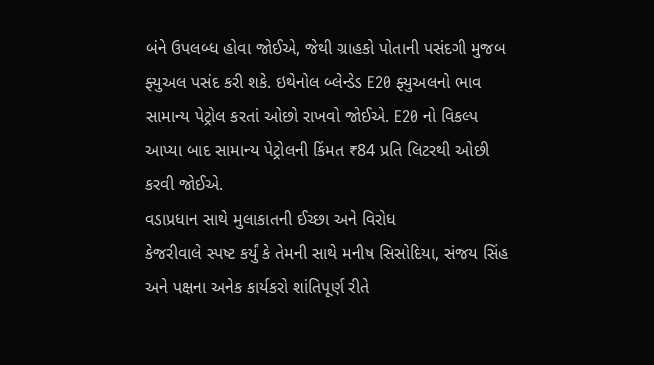બંને ઉપલબ્ધ હોવા જોઈએ, જેથી ગ્રાહકો પોતાની પસંદગી મુજબ ફ્યુઅલ પસંદ કરી શકે. ઇથેનોલ બ્લેન્ડેડ E20 ફ્યુઅલનો ભાવ સામાન્ય પેટ્રોલ કરતાં ઓછો રાખવો જોઈએ. E20 નો વિકલ્પ આપ્યા બાદ સામાન્ય પેટ્રોલની કિંમત ₹84 પ્રતિ લિટરથી ઓછી કરવી જોઈએ.
વડાપ્રધાન સાથે મુલાકાતની ઈચ્છા અને વિરોધ
કેજરીવાલે સ્પષ્ટ કર્યું કે તેમની સાથે મનીષ સિસોદિયા, સંજય સિંહ અને પક્ષના અનેક કાર્યકરો શાંતિપૂર્ણ રીતે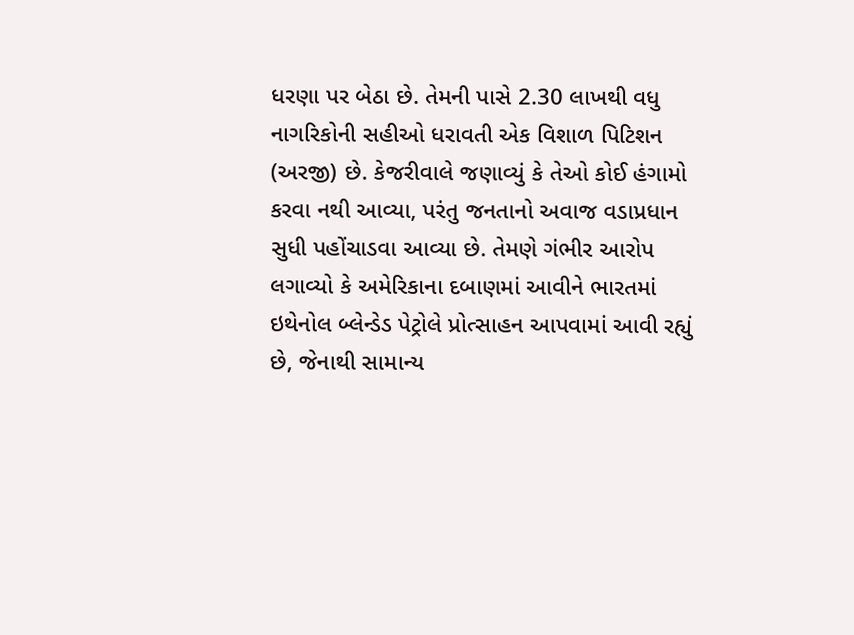ધરણા પર બેઠા છે. તેમની પાસે 2.30 લાખથી વધુ નાગરિકોની સહીઓ ધરાવતી એક વિશાળ પિટિશન (અરજી) છે. કેજરીવાલે જણાવ્યું કે તેઓ કોઈ હંગામો કરવા નથી આવ્યા, પરંતુ જનતાનો અવાજ વડાપ્રધાન સુધી પહોંચાડવા આવ્યા છે. તેમણે ગંભીર આરોપ લગાવ્યો કે અમેરિકાના દબાણમાં આવીને ભારતમાં ઇથેનોલ બ્લેન્ડેડ પેટ્રોલે પ્રોત્સાહન આપવામાં આવી રહ્યું છે, જેનાથી સામાન્ય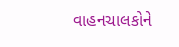વાહનચાલકોને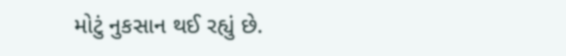મોટું નુકસાન થઈ રહ્યું છે.